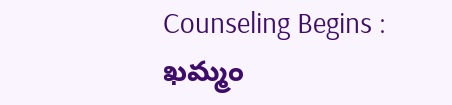Counseling Begins : ఖమ్మం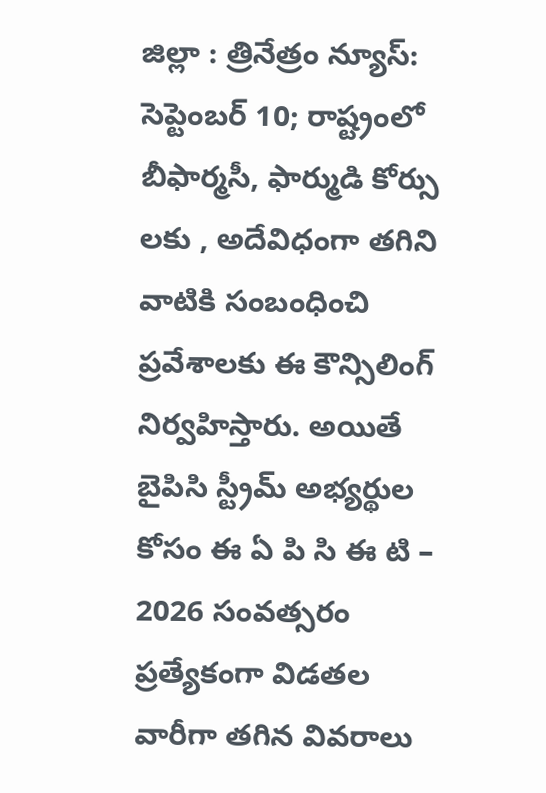జిల్లా : త్రినేత్రం న్యూస్: సెప్టెంబర్ 10; రాష్ట్రంలో బీఫార్మసీ, ఫార్ముడి కోర్సు లకు , అదేవిధంగా తగిని వాటికి సంబంధించి ప్రవేశాలకు ఈ కౌన్సిలింగ్ నిర్వహిస్తారు. అయితే బైపిసి స్ట్రీమ్ అభ్యర్థుల కోసం ఈ ఏ పి సి ఈ టి – 2026 సంవత్సరం ప్రత్యేకంగా విడతల వారీగా తగిన వివరాలు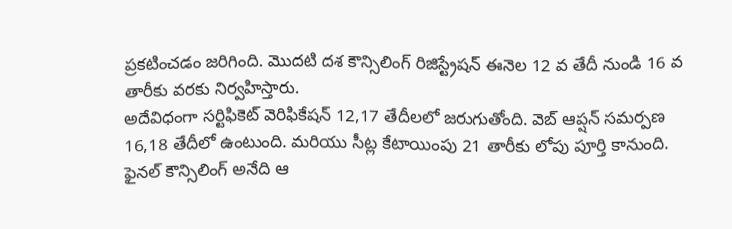ప్రకటించడం జరిగింది. మొదటి దశ కౌన్సిలింగ్ రిజిస్ట్రేషన్ ఈనెల 12 వ తేదీ నుండి 16 వ తారీకు వరకు నిర్వహిస్తారు.
అదేవిధంగా సర్టిఫికెట్ వెరిఫికేషన్ 12,17 తేదీలలో జరుగుతోంది. వెబ్ ఆప్షన్ సమర్పణ 16,18 తేదీలో ఉంటుంది. మరియు సీట్ల కేటాయింపు 21 తారీకు లోపు పూర్తి కానుంది. ఫైనల్ కౌన్సిలింగ్ అనేది ఆ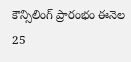కౌన్సిలింగ్ ప్రారంభం ఈనెల 25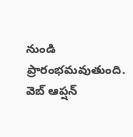నుండి ప్రారంభమవుతుంది. వెబ్ ఆప్షన్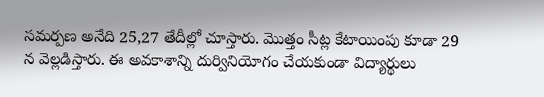సమర్పణ అనేది 25,27 తేదీల్లో చూస్తారు. మొత్తం సీట్ల కేటాయింపు కూడా 29 న వెల్లడిస్తారు. ఈ అవకాశాన్ని దుర్వినియోగం చేయకుండా విద్యార్థులు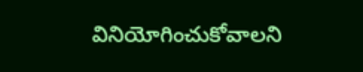వినియోగించుకోవాలని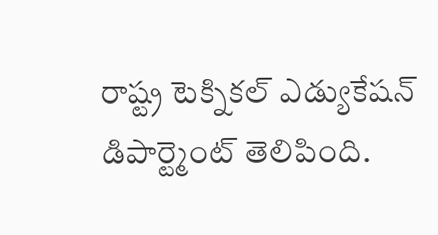రాష్ట్ర టెక్నికల్ ఎడ్యుకేషన్ డిపార్ట్మెంట్ తెలిపింది.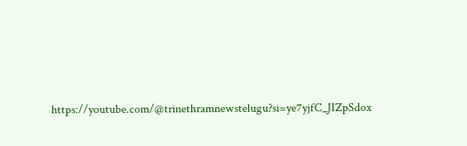https://youtube.com/@trinethramnewstelugu?si=ye7yjfC_JIZpSdox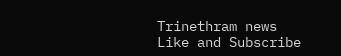Trinethram news
Like and Subscribe